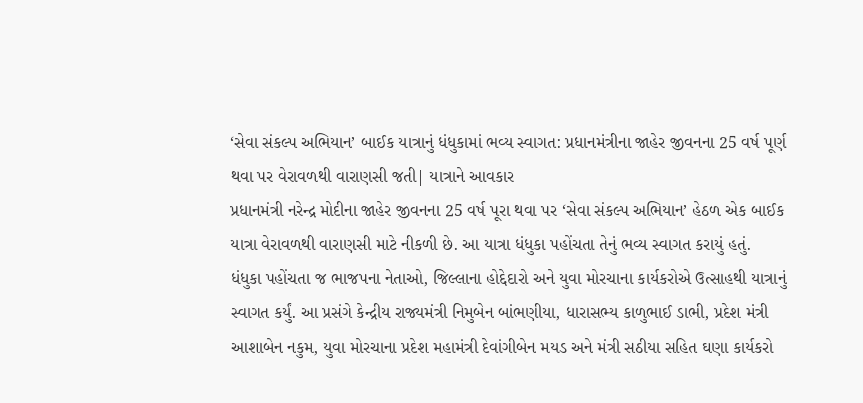‘સેવા સંકલ્પ અભિયાન’ બાઈક યાત્રાનું ધંધુકામાં ભવ્ય સ્વાગત: પ્રધાનમંત્રીના જાહેર જીવનના 25 વર્ષ પૂર્ણ થવા પર વેરાવળથી વારાણસી જતી| યાત્રાને આવકાર
પ્રધાનમંત્રી નરેન્દ્ર મોદીના જાહેર જીવનના 25 વર્ષ પૂરા થવા પર ‘સેવા સંકલ્પ અભિયાન’ હેઠળ એક બાઈક યાત્રા વેરાવળથી વારાણસી માટે નીકળી છે. આ યાત્રા ધંધુકા પહોંચતા તેનું ભવ્ય સ્વાગત કરાયું હતું.
ધંધુકા પહોંચતા જ ભાજપના નેતાઓ, જિલ્લાના હોદ્દેદારો અને યુવા મોરચાના કાર્યકરોએ ઉત્સાહથી યાત્રાનું સ્વાગત કર્યું. આ પ્રસંગે કેન્દ્રીય રાજ્યમંત્રી નિમુબેન બાંભણીયા, ધારાસભ્ય કાળુભાઈ ડાભી, પ્રદેશ મંત્રી આશાબેન નકુમ, યુવા મોરચાના પ્રદેશ મહામંત્રી દેવાંગીબેન મયડ અને મંત્રી સઠીયા સહિત ઘણા કાર્યકરો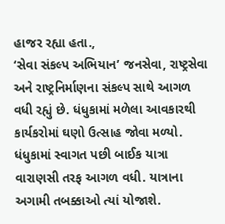હાજર રહ્યા હતા.,
‘સેવા સંકલ્પ અભિયાન’ જનસેવા, રાષ્ટ્રસેવા અને રાષ્ટ્રનિર્માણના સંકલ્પ સાથે આગળ વધી રહ્યું છે. ધંધુકામાં મળેલા આવકારથી કાર્યકરોમાં ઘણો ઉત્સાહ જોવા મળ્યો.
ધંધુકામાં સ્વાગત પછી બાઈક યાત્રા વારાણસી તરફ આગળ વધી. યાત્રાના અગામી તબક્કાઓ ત્યાં યોજાશે.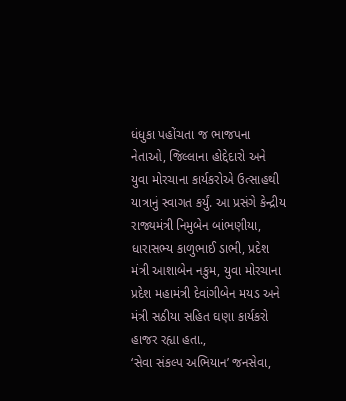ધંધુકા પહોંચતા જ ભાજપના નેતાઓ, જિલ્લાના હોદ્દેદારો અને યુવા મોરચાના કાર્યકરોએ ઉત્સાહથી યાત્રાનું સ્વાગત કર્યું. આ પ્રસંગે કેન્દ્રીય રાજ્યમંત્રી નિમુબેન બાંભણીયા, ધારાસભ્ય કાળુભાઈ ડાભી, પ્રદેશ મંત્રી આશાબેન નકુમ, યુવા મોરચાના પ્રદેશ મહામંત્રી દેવાંગીબેન મયડ અને મંત્રી સઠીયા સહિત ઘણા કાર્યકરો હાજર રહ્યા હતા.,
‘સેવા સંકલ્પ અભિયાન’ જનસેવા,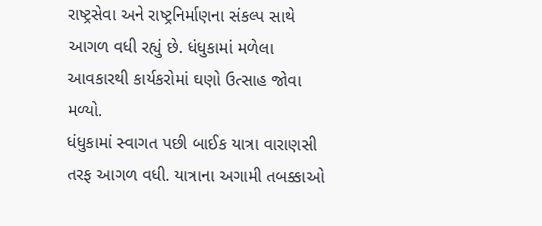રાષ્ટ્રસેવા અને રાષ્ટ્રનિર્માણના સંકલ્પ સાથે આગળ વધી રહ્યું છે. ધંધુકામાં મળેલા આવકારથી કાર્યકરોમાં ઘણો ઉત્સાહ જોવા મળ્યો.
ધંધુકામાં સ્વાગત પછી બાઈક યાત્રા વારાણસી તરફ આગળ વધી. યાત્રાના અગામી તબક્કાઓ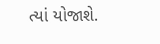ત્યાં યોજાશે.